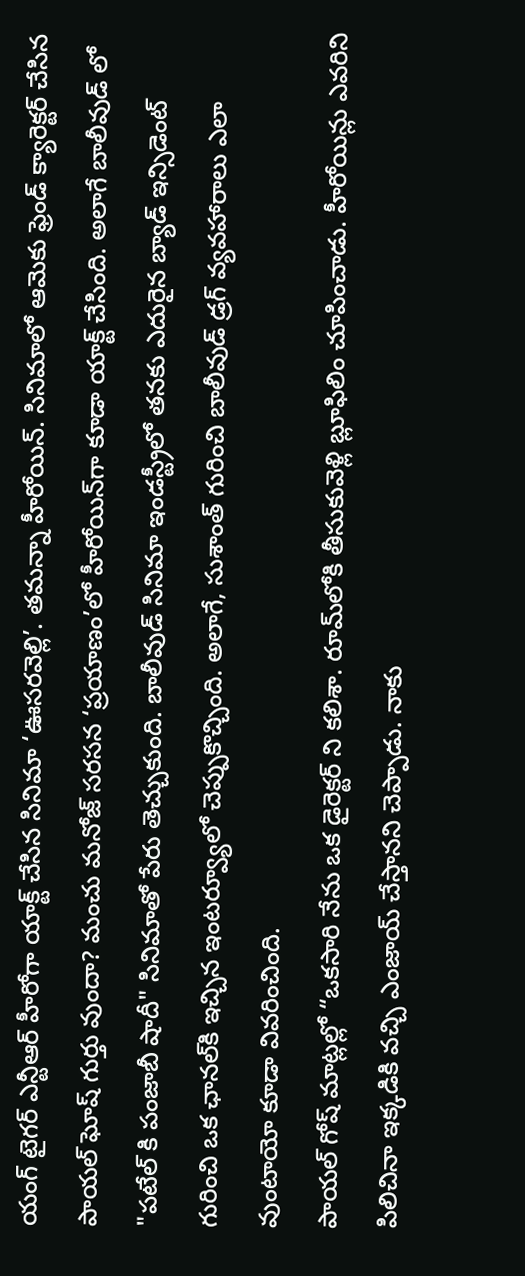యంగ్ టైగర్ ఎన్టీఆర్ హీరోగా యాక్ట్ చేసిన సినిమా ‘ఊసరవెల్లి’. తమన్నా హీరోయిన్. సినిమాలో ఆమెకు ఫ్రెండ్ క్యారెక్టర్ చేసిన పాయల్ ఘోష్ గుర్తు వుందా? మంచు మనోజ్ సరసన ‘ప్రయాణం’లో హీరోయిన్‌గా కూడా యాక్ట్ చేసింది. అలాగే బాలీవుడ్ లో "పటేల్ కి పంజాబీ షాదీ" సినిమాతో పేరు తెచ్చుకుంది. బాలీవుడ్ సినిమా ఇండస్ట్రీలో తనకు ఎదురైన బ్యాడ్ ఇన్సిడెంట్ గురించి ఒక ఛానల్‌కి ఇచ్చిన ఇంటర్వ్యూలో చెప్పుకొచ్చింది. అలాగే, సుశాంత్ గురించి బాలీవుడ్ డ్రగ్ వ్యవహారాలు ఎలా వుంటాయో కూడా వివరించింది.
పాయల్ గోష్ మాట్లల్లో “ఒకసారి నేను ఒక డైరెక్టర్ ని కలిశా. రూమ్‌లోకి తీసుకువెళ్లి బ్లూఫిలిం చూపించాడు. హీరోయిన్లు ఎవరిని పిలిచినా ఇక్కడికి వచ్చి ఎంజాయ్ చేస్తానని చెప్పాడు. నాకు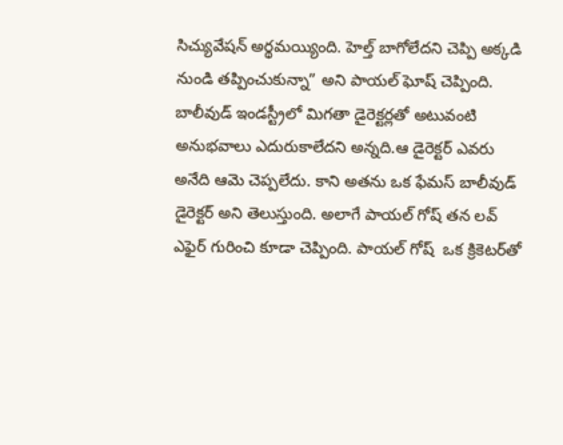సిచ్యువేషన్ అర్థమయ్యింది. హెల్త్ బాగోలేదని చెప్పి అక్కడి నుండి తప్పించుకున్నా” అని పాయల్ ఘోష్ చెప్పింది. బాలీవుడ్ ఇండస్ట్రీలో మిగతా డైరెక్టర్లతో అటువంటి అనుభవాలు ఎదురుకాలేదని అన్నది.ఆ డైరెక్టర్ ఎవరు అనేది ఆమె చెప్పలేదు. కాని అతను ఒక ఫేమస్ బాలీవుడ్ డైరెక్టర్ అని తెలుస్తుంది. అలాగే పాయల్ గోష్ తన లవ్ ఎఫైర్ గురించి కూడా చెప్పింది. పాయల్ గోష్  ఒక క్రికెటర్‌తో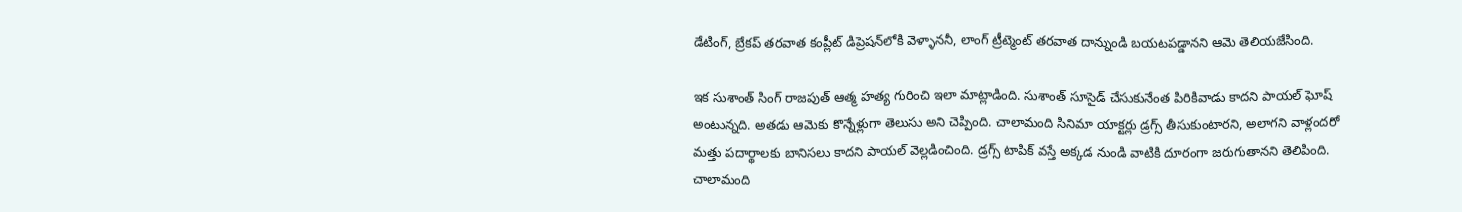డేటింగ్, బ్రేకప్ తరవాత కంప్లీట్ డిప్రెషన్‌లోకి వెళ్ళాననీ, లాంగ్ ట్రీట్మెంట్ తరవాత దాన్నుండి బయటపడ్డానని ఆమె తెలియజేసింది.

ఇక సుశాంత్ సింగ్ రాజపుత్ ఆత్మ హత్య గురించి ఇలా మాట్లాడింది. సుశాంత్ సూసైడ్ చేసుకునేంత పిరికివాడు కాదని పాయల్ ఘోష్ అంటున్నది. అతడు ఆమెకు కొన్నేళ్లుగా తెలుసు అని చెప్పింది. చాలామంది సినిమా యాక్టర్లు డ్రగ్స్ తీసుకుంటారని, అలాగని వాళ్లందరో మత్తు పదార్థాలకు బానిసలు కాదని పాయల్ వెల్లడించింది. డ్రగ్స్ టాపిక్ వస్తే అక్కడ నుండి వాటికి దూరంగా జరుగుతానని తెలిపింది. చాలామంది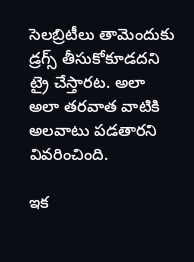సెలబ్రిటీలు తామెందుకు డ్రగ్స్ తీసుకోకూడదని ట్రై చేస్తారట. అలా అలా తరవాత వాటికి అలవాటు పడతారని వివరించింది.

ఇక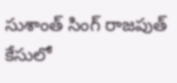సుశాంత్ సింగ్ రాజపుత్ కేసులో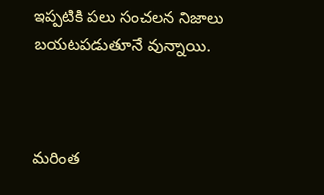ఇప్పటికి పలు సంచలన నిజాలు బయటపడుతూనే వున్నాయి.



మరింత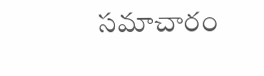సమాచారం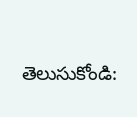తెలుసుకోండి: